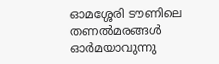ഓമശ്ശേരി ടൗണിലെ തണൽമരങ്ങൾ ഓർമയാവുന്നു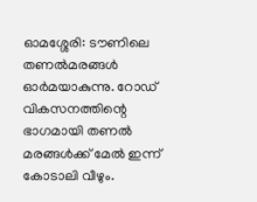ഓമശ്ശേരി: ടൗണിലെ തണൽമരങ്ങൾ ഓർമയാകുന്നു. റോഡ് വികസനത്തിന്റെ ഭാഗമായി തണൽ മരങ്ങൾക്ക് മേൽ ഇന്ന് കോടാലി വീഴും.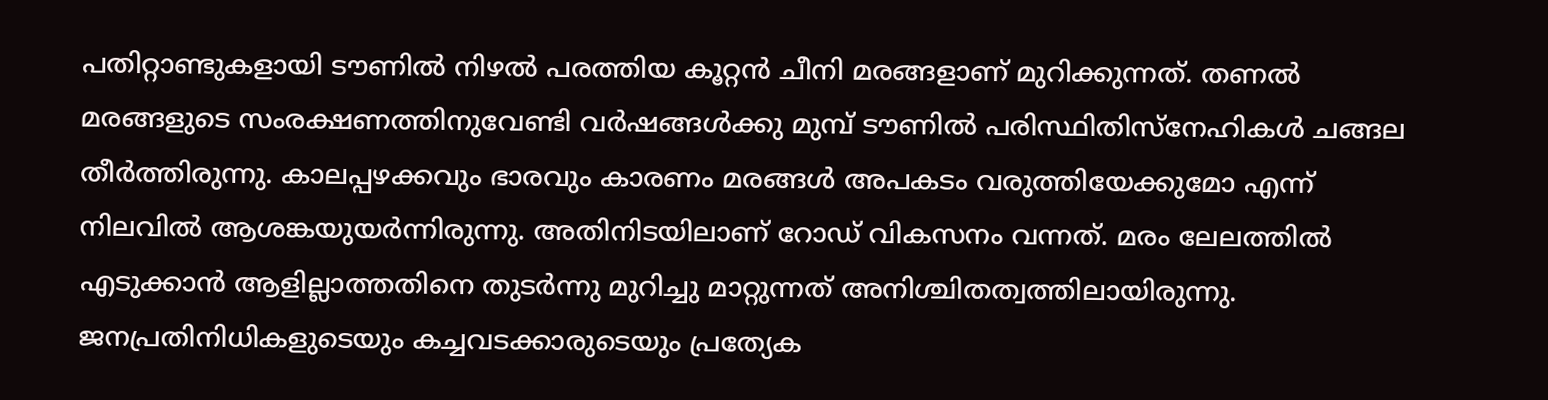പതിറ്റാണ്ടുകളായി ടൗണിൽ നിഴൽ പരത്തിയ കൂറ്റൻ ചീനി മരങ്ങളാണ് മുറിക്കുന്നത്. തണൽ മരങ്ങളുടെ സംരക്ഷണത്തിനുവേണ്ടി വർഷങ്ങൾക്കു മുമ്പ് ടൗണിൽ പരിസ്ഥിതിസ്നേഹികൾ ചങ്ങല തീർത്തിരുന്നു. കാലപ്പഴക്കവും ഭാരവും കാരണം മരങ്ങൾ അപകടം വരുത്തിയേക്കുമോ എന്ന് നിലവിൽ ആശങ്കയുയർന്നിരുന്നു. അതിനിടയിലാണ് റോഡ് വികസനം വന്നത്. മരം ലേലത്തിൽ എടുക്കാൻ ആളില്ലാത്തതിനെ തുടർന്നു മുറിച്ചു മാറ്റുന്നത് അനിശ്ചിതത്വത്തിലായിരുന്നു. ജനപ്രതിനിധികളുടെയും കച്ചവടക്കാരുടെയും പ്രത്യേക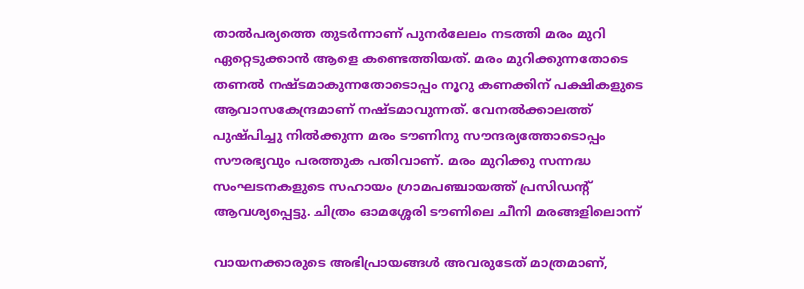താൽപര്യത്തെ തുടർന്നാണ് പുനർലേലം നടത്തി മരം മുറി ഏറ്റെടുക്കാൻ ആളെ കണ്ടെത്തിയത്. മരം മുറിക്കുന്നതോടെ തണൽ നഷ്ടമാകുന്നതോടൊപ്പം നൂറു കണക്കിന് പക്ഷികളുടെ ആവാസകേന്ദ്രമാണ് നഷ്ടമാവുന്നത്. വേനൽക്കാലത്ത് പുഷ്പിച്ചു നിൽക്കുന്ന മരം ടൗണിനു സൗന്ദര്യത്തോടൊപ്പം സൗരഭ്യവും പരത്തുക പതിവാണ്. മരം മുറിക്കു സന്നദ്ധ സംഘടനകളുടെ സഹായം ഗ്രാമപഞ്ചായത്ത് പ്രസിഡന്റ് ആവശ്യപ്പെട്ടു. ചിത്രം ഓമശ്ശേരി ടൗണിലെ ചീനി മരങ്ങളിലൊന്ന്

വായനക്കാരുടെ അഭിപ്രായങ്ങള്‍ അവരുടേത് മാത്രമാണ്,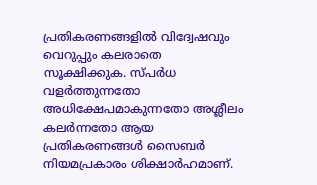പ്രതികരണങ്ങളിൽ വിദ്വേഷവും വെറുപ്പും കലരാതെ സൂക്ഷിക്കുക. സ്പർധ വളർത്തുന്നതോ അധിക്ഷേപമാകുന്നതോ അശ്ലീലം കലർന്നതോ ആയ പ്രതികരണങ്ങൾ സൈബർ നിയമപ്രകാരം ശിക്ഷാർഹമാണ്.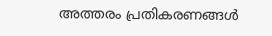അത്തരം പ്രതികരണങ്ങൾ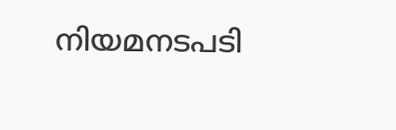നിയമനടപടി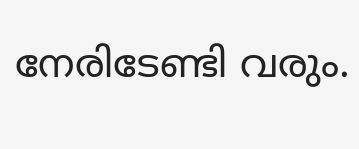നേരിടേണ്ടി വരും.